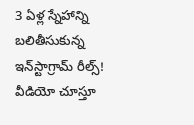3 ఏళ్ల స్నేహాన్ని బలితీసుకున్న ఇన్‌స్టాగ్రామ్ రీల్స్! వీడియో చూస్తూ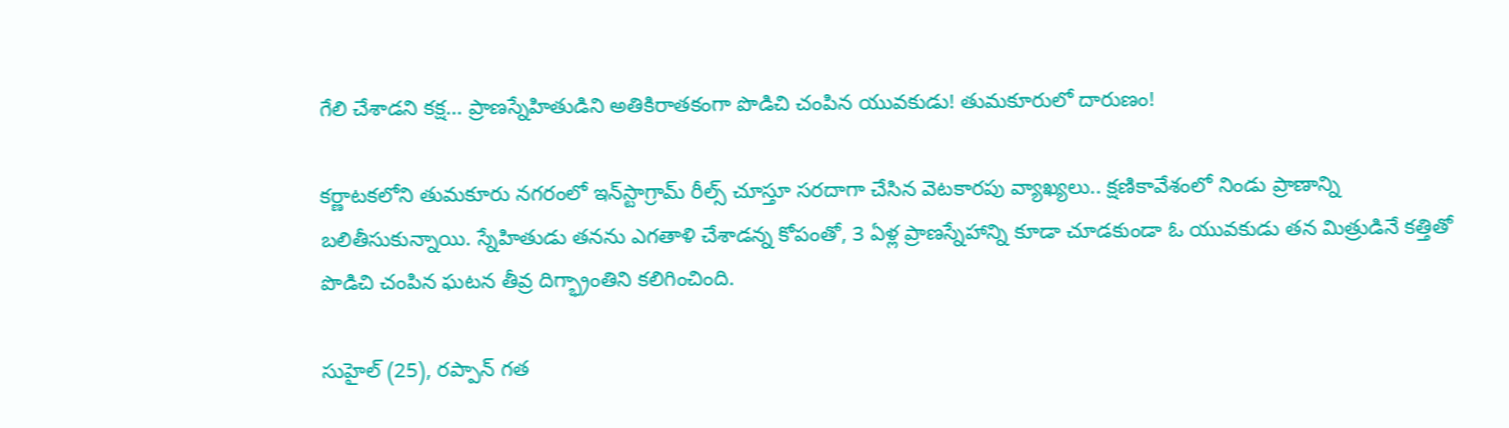గేలి చేశాడని కక్ష… ప్రాణస్నేహితుడిని అతికిరాతకంగా పొడిచి చంపిన యువకుడు! తుమకూరులో దారుణం!

కర్ణాటకలోని తుమకూరు నగరంలో ఇన్‌స్టాగ్రామ్ రీల్స్ చూస్తూ సరదాగా చేసిన వెటకారపు వ్యాఖ్యలు.. క్షణికావేశంలో నిండు ప్రాణాన్ని బలితీసుకున్నాయి. స్నేహితుడు తనను ఎగతాళి చేశాడన్న కోపంతో, 3 ఏళ్ల ప్రాణస్నేహాన్ని కూడా చూడకుండా ఓ యువకుడు తన మిత్రుడినే కత్తితో పొడిచి చంపిన ఘటన తీవ్ర దిగ్భ్రాంతిని కలిగించింది.

సుహైల్ (25), రప్పాన్ గత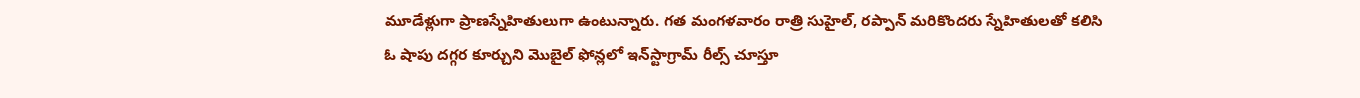మూడేళ్లుగా ప్రాణస్నేహితులుగా ఉంటున్నారు. గత మంగళవారం రాత్రి సుహైల్, రప్పాన్ మరికొందరు స్నేహితులతో కలిసి ఓ షాపు దగ్గర కూర్చుని మొబైల్ ఫోన్లలో ఇన్‌స్టాగ్రామ్ రీల్స్ చూస్తూ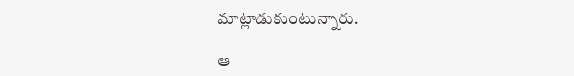మాట్లాడుకుంటున్నారు.

ఆ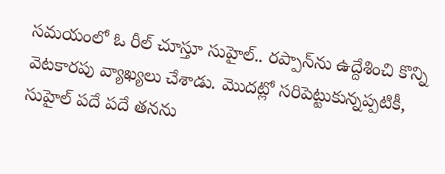సమయంలో ఓ రీల్ చూస్తూ సుహైల్.. రప్పాన్‌ను ఉద్దేశించి కొన్ని వెటకారపు వ్యాఖ్యలు చేశాడు. మొదట్లో సరిపెట్టుకున్నప్పటికీ, సుహైల్ పదే పదే తనను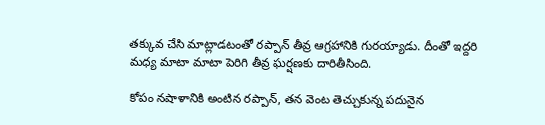తక్కువ చేసి మాట్లాడటంతో రప్పాన్ తీవ్ర ఆగ్రహానికి గురయ్యాడు. దీంతో ఇద్దరి మధ్య మాటా మాటా పెరిగి తీవ్ర ఘర్షణకు దారితీసింది.

కోపం నషాళానికి అంటిన రప్పాన్, తన వెంట తెచ్చుకున్న పదునైన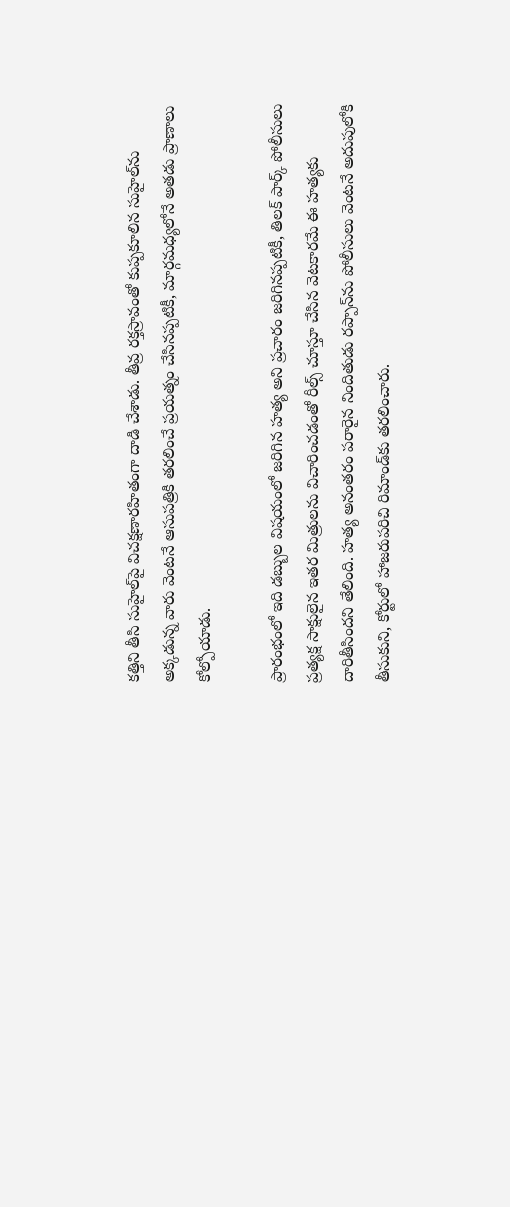కత్తిని తీసి సుహైల్‌పై విచక్షణారహితంగా దాడి చేశాడు. తీవ్ర రక్తస్రావంతో కుప్పకూలిన సుహైల్‌ను అక్కడున్న వారు వెంటనే ఆసుపత్రికి తరలించే ప్రయత్నం చేసినప్పటికీ, మార్గమధ్యలోనే అతడు ప్రాణాలు కోల్పోయాడు.

ప్రారంభంలో ఇది డబ్బుల విషయంలో జరిగిన హత్య అని ప్రచారం జరిగినప్పటికీ, తిలక్ పార్క్ పోలీసులు ప్రత్యక్ష సాక్షులైన ఇతర మిత్రులను విచారించడంతో రీల్స్ చూస్తూ చేసిన వెటకారమే ఈ హత్యకు దారితీసిందని తేలింది. హత్య అనంతరం పరారైన నిందితుడు రప్పాన్‌ను పోలీసులు వెంటనే అదుపులోకి తీసుకుని, కోర్టులో హాజరుపరిచి రిమాండ్‌కు తరలించారు.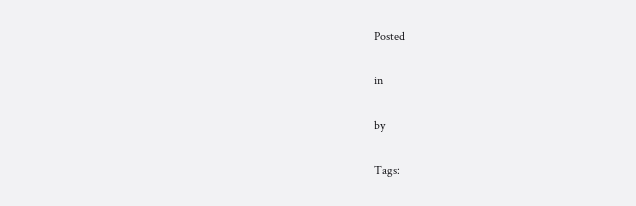Posted

in

by

Tags: